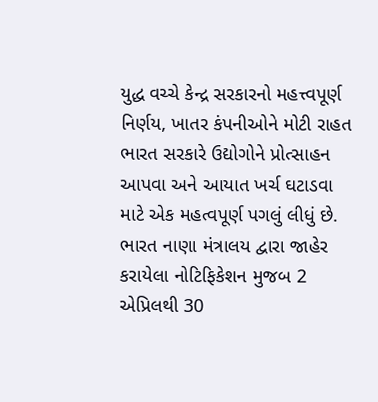યુદ્ધ વચ્ચે કેન્દ્ર સરકારનો મહત્ત્વપૂર્ણ નિર્ણય, ખાતર કંપનીઓને મોટી રાહત
ભારત સરકારે ઉદ્યોગોને પ્રોત્સાહન આપવા અને આયાત ખર્ચ ઘટાડવા માટે એક મહત્વપૂર્ણ પગલું લીધું છે. ભારત નાણા મંત્રાલય દ્વારા જાહેર કરાયેલા નોટિફિકેશન મુજબ 2 એપ્રિલથી 30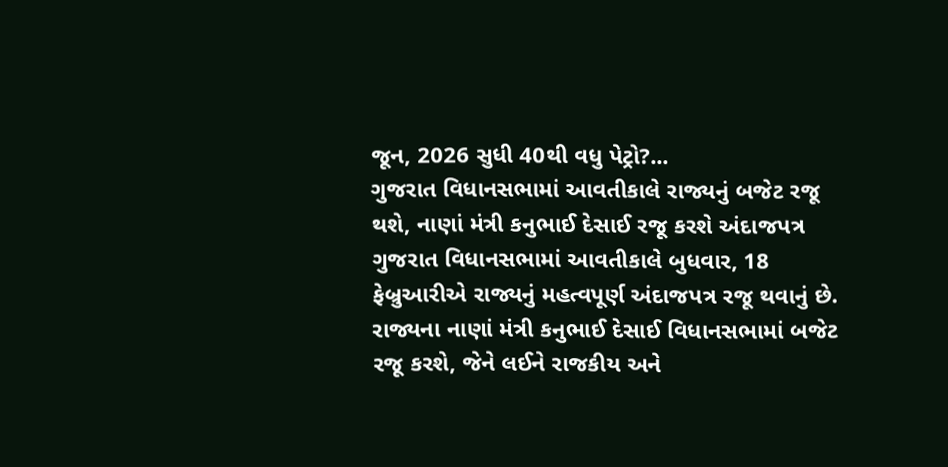જૂન, 2026 સુધી 40થી વધુ પેટ્રો?...
ગુજરાત વિધાનસભામાં આવતીકાલે રાજ્યનું બજેટ રજૂ થશે, નાણાં મંત્રી કનુભાઈ દેસાઈ રજૂ કરશે અંદાજપત્ર
ગુજરાત વિધાનસભામાં આવતીકાલે બુધવાર, 18 ફેબ્રુઆરીએ રાજ્યનું મહત્વપૂર્ણ અંદાજપત્ર રજૂ થવાનું છે. રાજ્યના નાણાં મંત્રી કનુભાઈ દેસાઈ વિધાનસભામાં બજેટ રજૂ કરશે, જેને લઈને રાજકીય અને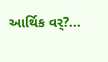આર્થિક વર્?...